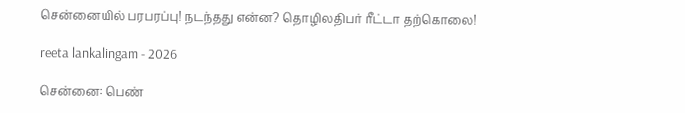சென்னையில் பரபரப்பு! நடந்தது என்ன? தொழிலதிபர் ரீட்டா தற்கொலை!

reeta lankalingam - 2026

சென்னை: பெண்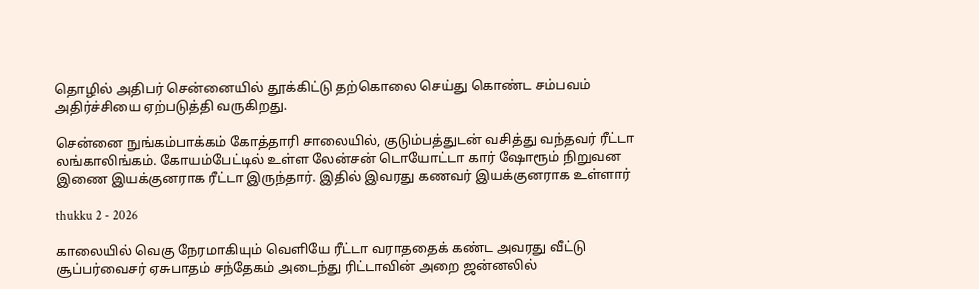தொழில் அதிபர் சென்னையில் தூக்கிட்டு தற்கொலை செய்து கொண்ட சம்பவம் அதிர்ச்சியை ஏற்படுத்தி வருகிறது.

சென்னை நுங்கம்பாக்கம் கோத்தாரி சாலையில், குடும்பத்துடன் வசித்து வந்தவர் ரீட்டா லங்காலிங்கம். கோயம்பேட்டில் உள்ள லேன்சன் டொயோட்டா கார் ஷோரூம் நிறுவன இணை இயக்குனராக ரீட்டா இருந்தார். இதில் இவரது கணவர் இயக்குனராக உள்ளார்

thukku 2 - 2026

காலையில் வெகு நேரமாகியும் வெளியே ரீட்டா வராததைக் கண்ட அவரது வீட்டு சூப்பர்வைசர் ஏசுபாதம் சந்தேகம் அடைந்து ரிட்டாவின் அறை ஜன்னலில்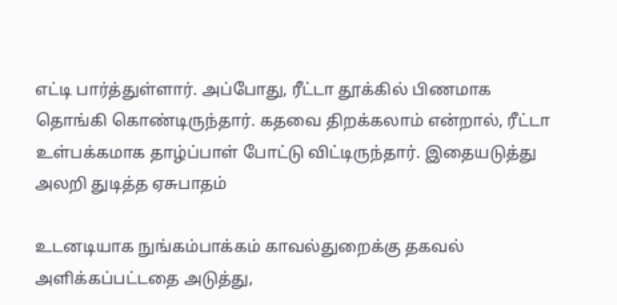எட்டி பார்த்துள்ளார். அப்போது, ரீட்டா தூக்கில் பிணமாக தொங்கி கொண்டிருந்தார். கதவை திறக்கலாம் என்றால், ரீட்டா உள்பக்கமாக தாழ்ப்பாள் போட்டு விட்டிருந்தார். இதையடுத்து அலறி துடித்த ஏசுபாதம்

உடனடியாக நுங்கம்பாக்கம் காவல்துறைக்கு தகவல் அளிக்கப்பட்டதை அடுத்து,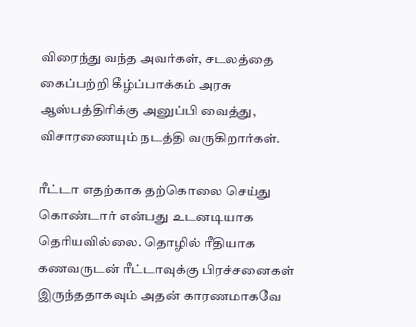விரைந்து வந்த அவர்கள், சடலத்தை கைப்பற்றி கீழ்ப்பாக்கம் அரசு ஆஸ்பத்திரிக்கு அனுப்பி வைத்து, விசாரணையும் நடத்தி வருகிறார்கள்.

ரீட்டா எதற்காக தற்கொலை செய்து கொண்டார் என்பது உடனடியாக தெரியவில்லை. தொழில் ரீதியாக கணவருடன் ரீட்டாவுக்கு பிரச்சனைகள் இருந்ததாகவும் அதன் காரணமாகவே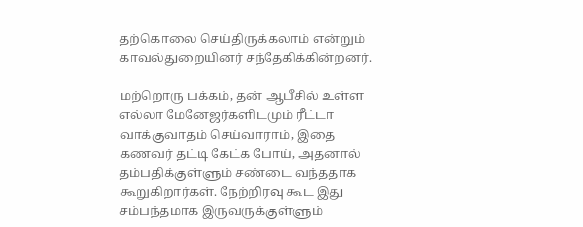தற்கொலை செய்திருக்கலாம் என்றும் காவல்துறையினர் சந்தேகிக்கின்றனர்.

மற்றொரு பக்கம், தன் ஆபீசில் உள்ள எல்லா மேனேஜர்களிடமும் ரீட்டா வாக்குவாதம் செய்வாராம், இதை கணவர் தட்டி கேட்க போய், அதனால் தம்பதிக்குள்ளும் சண்டை வந்ததாக கூறுகிறார்கள். நேற்றிரவு கூட இது சம்பந்தமாக இருவருக்குள்ளும்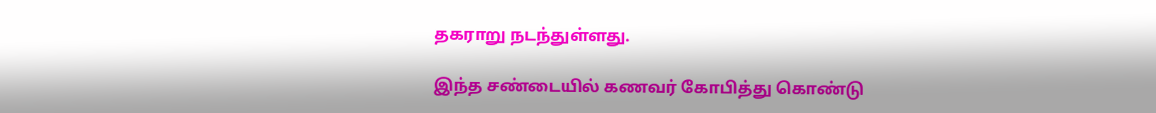தகராறு நடந்துள்ளது.

இந்த சண்டையில் கணவர் கோபித்து கொண்டு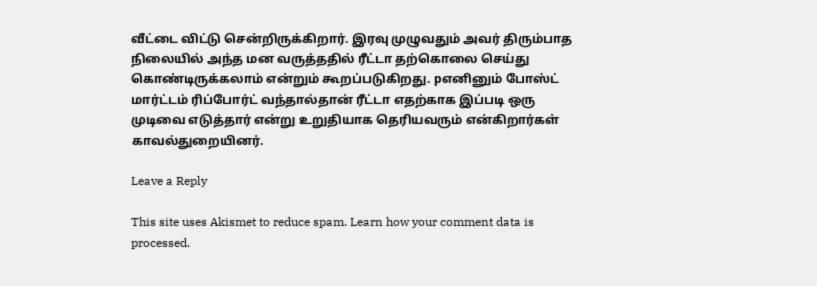வீட்டை விட்டு சென்றிருக்கிறார். இரவு முழுவதும் அவர் திரும்பாத நிலையில் அந்த மன வருத்ததில் ரீட்டா தற்கொலை செய்து கொண்டிருக்கலாம் என்றும் கூறப்படுகிறது. pஎனினும் போஸ்ட் மார்ட்டம் ரிப்போர்ட் வந்தால்தான் ரீட்டா எதற்காக இப்படி ஒரு முடிவை எடுத்தார் என்று உறுதியாக தெரியவரும் என்கிறார்கள் காவல்துறையினர்.

Leave a Reply

This site uses Akismet to reduce spam. Learn how your comment data is processed.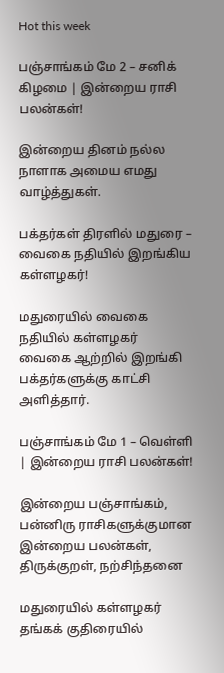Hot this week

பஞ்சாங்கம் மே 2 – சனிக் கிழமை | இன்றைய ராசி பலன்கள்!

இன்றைய தினம் நல்ல நாளாக அமைய எமது வாழ்த்துகள்.

பக்தர்கள் திரளில் மதுரை – வைகை நதியில் இறங்கிய கள்ளழகர்!

மதுரையில் வைகை நதியில் கள்ளழகர் வைகை ஆற்றில் இறங்கி பக்தர்களுக்கு காட்சி அளித்தார்.

பஞ்சாங்கம் மே 1 – வெள்ளி | இன்றைய ராசி பலன்கள்!

இன்றைய பஞ்சாங்கம், பன்னிரு ராசிகளுக்குமான இன்றைய பலன்கள், திருக்குறள், நற்சிந்தனை

மதுரையில் கள்ளழகர் தங்கக் குதிரையில்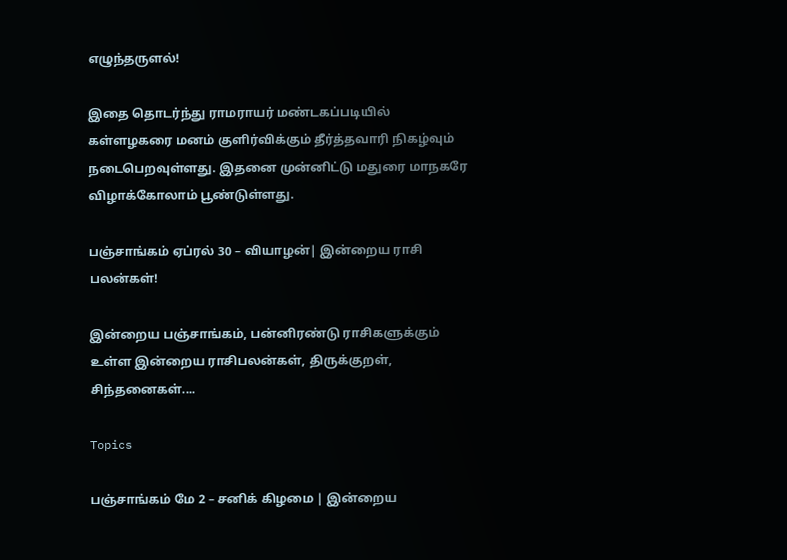எழுந்தருளல்!

இதை தொடர்ந்து ராமராயர் மண்டகப்படியில் கள்ளழகரை மனம் குளிர்விக்கும் தீர்த்தவாரி நிகழ்வும் நடைபெறவுள்ளது. இதனை முன்னிட்டு மதுரை மாநகரே விழாக்கோலாம் பூண்டுள்ளது.

பஞ்சாங்கம் ஏப்ரல் 30 – வியாழன்| இன்றைய ராசி பலன்கள்!

இன்றைய பஞ்சாங்கம், பன்னிரண்டு ராசிகளுக்கும் உள்ள இன்றைய ராசிபலன்கள், திருக்குறள், சிந்தனைகள்....

Topics

பஞ்சாங்கம் மே 2 – சனிக் கிழமை | இன்றைய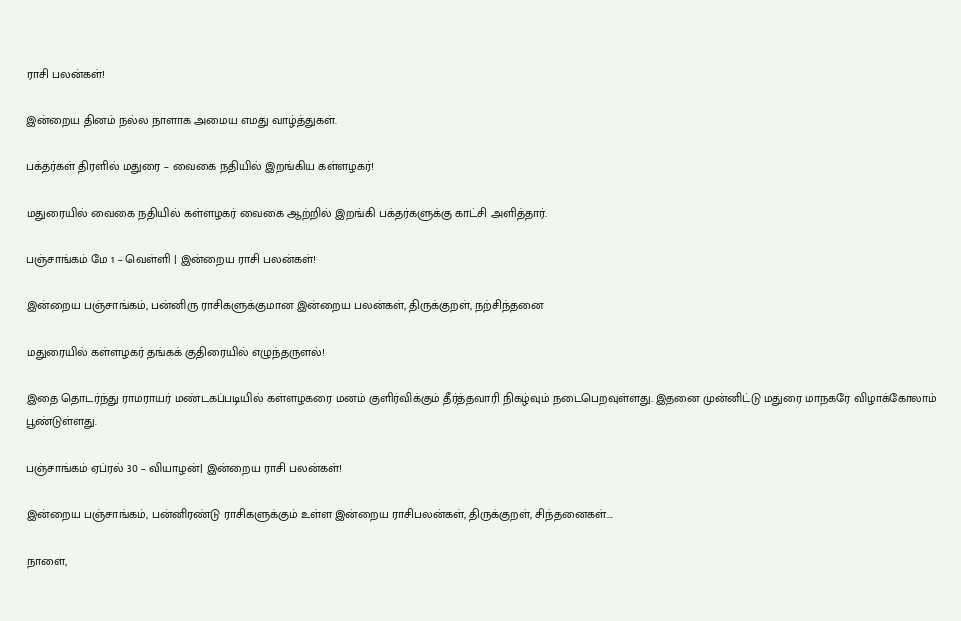ராசி பலன்கள்!

இன்றைய தினம் நல்ல நாளாக அமைய எமது வாழ்த்துகள்.

பக்தர்கள் திரளில் மதுரை – வைகை நதியில் இறங்கிய கள்ளழகர்!

மதுரையில் வைகை நதியில் கள்ளழகர் வைகை ஆற்றில் இறங்கி பக்தர்களுக்கு காட்சி அளித்தார்.

பஞ்சாங்கம் மே 1 – வெள்ளி | இன்றைய ராசி பலன்கள்!

இன்றைய பஞ்சாங்கம், பன்னிரு ராசிகளுக்குமான இன்றைய பலன்கள், திருக்குறள், நற்சிந்தனை

மதுரையில் கள்ளழகர் தங்கக் குதிரையில் எழுந்தருளல்!

இதை தொடர்ந்து ராமராயர் மண்டகப்படியில் கள்ளழகரை மனம் குளிர்விக்கும் தீர்த்தவாரி நிகழ்வும் நடைபெறவுள்ளது. இதனை முன்னிட்டு மதுரை மாநகரே விழாக்கோலாம் பூண்டுள்ளது.

பஞ்சாங்கம் ஏப்ரல் 30 – வியாழன்| இன்றைய ராசி பலன்கள்!

இன்றைய பஞ்சாங்கம், பன்னிரண்டு ராசிகளுக்கும் உள்ள இன்றைய ராசிபலன்கள், திருக்குறள், சிந்தனைகள்....

நாளை,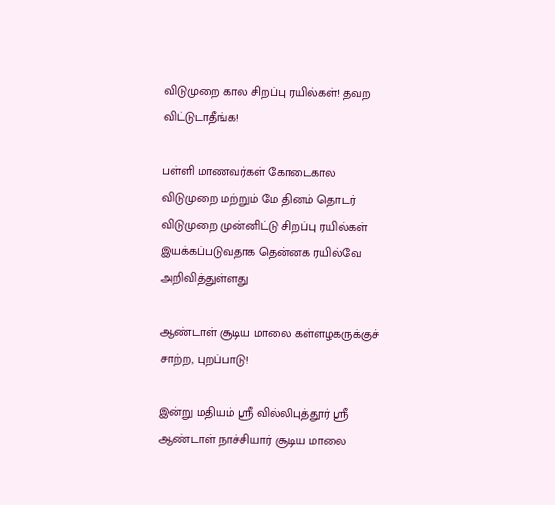விடுமுறை கால சிறப்பு ரயில்கள்! தவற விட்டுடாதீங்க!

பள்ளி மாணவர்கள் கோடைகால விடுமுறை மற்றும் மே தினம் தொடர் விடுமுறை முன்னிட்டு சிறப்பு ரயில்கள் இயக்கப்படுவதாக தென்னக ரயில்வே அறிவித்துள்ளது

ஆண்டாள் சூடிய மாலை கள்ளழகருக்குச் சாற்ற, புறப்பாடு!

இன்று மதியம் ஸ்ரீ வில்லிபுத்தூர் ஸ்ரீ ஆண்டாள் நாச்சியார் சூடிய மாலை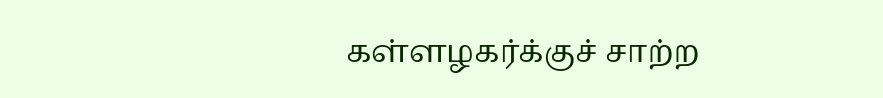கள்ளழகர்க்குச் சாற்ற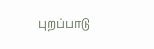புறப்பாடு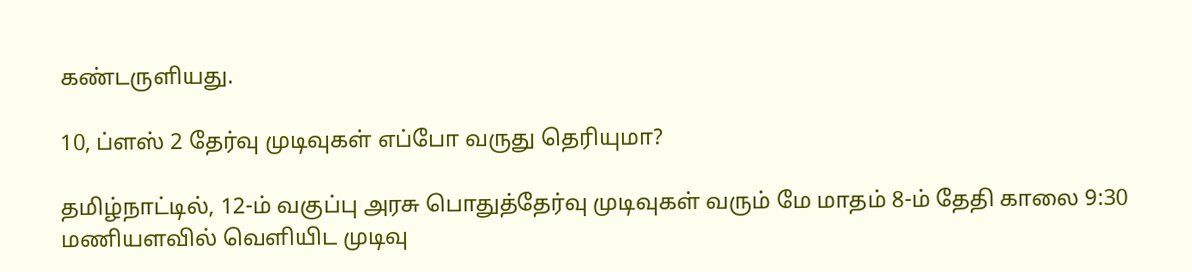கண்டருளியது.

10, ப்ளஸ் 2 தேர்வு முடிவுகள் எப்போ வருது தெரியுமா?

தமிழ்நாட்டில், 12-ம் வகுப்பு அரசு பொதுத்தேர்வு முடிவுகள் வரும் மே மாதம் 8-ம் தேதி காலை 9:30 மணியளவில் வெளியிட முடிவு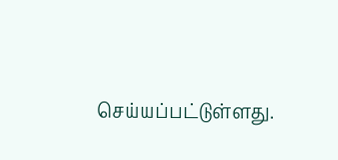செய்யப்பட்டுள்ளது.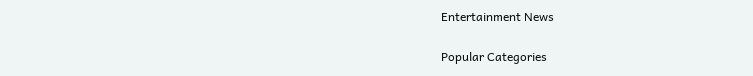Entertainment News

Popular Categories